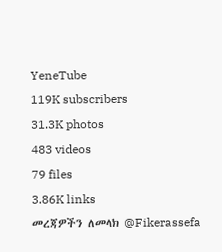YeneTube
119K subscribers
31.3K photos
483 videos
79 files
3.86K links
መረጃዎችን ለመላክ @Fikerassefa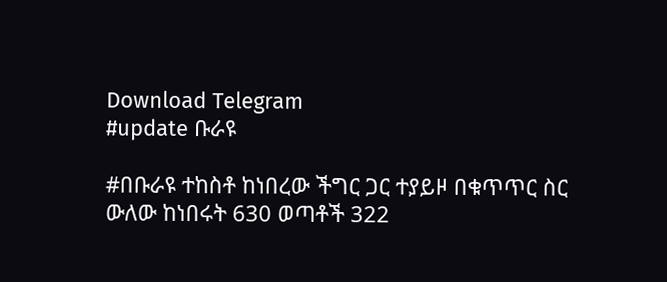Download Telegram
#update ቡራዩ

#በቡራዩ ተከስቶ ከነበረው ችግር ጋር ተያይዞ በቁጥጥር ስር ውለው ከነበሩት 630 ወጣቶች 322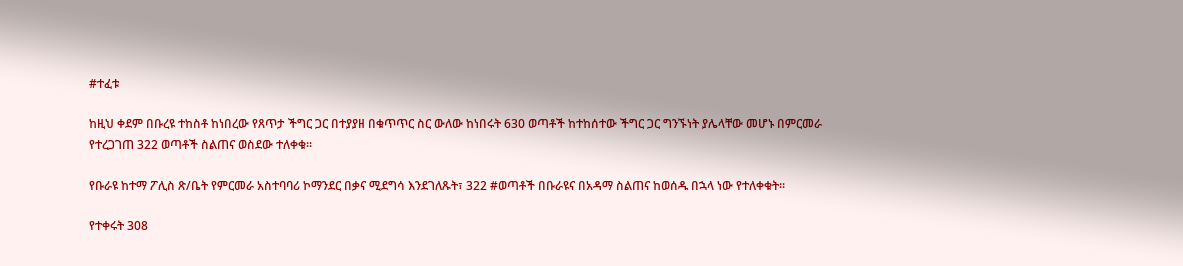#ተፈቱ

ከዚህ ቀደም በቡረዩ ተከስቶ ከነበረው የጸጥታ ችግር ጋር በተያያዘ በቁጥጥር ስር ውለው ከነበሩት 630 ወጣቶች ከተከሰተው ችግር ጋር ግንኙነት ያሌላቸው መሆኑ በምርመራ የተረጋገጠ 322 ወጣቶች ስልጠና ወስደው ተለቀቁ፡፡

የቡራዩ ከተማ ፖሊስ ጽ/ቤት የምርመራ አስተባባሪ ኮማንደር በቃና ሚደግሳ እንደገለጹት፣ 322 #ወጣቶች በቡራዩና በአዳማ ስልጠና ከወሰዱ በኋላ ነው የተለቀቁት፡፡

የተቀሩት 308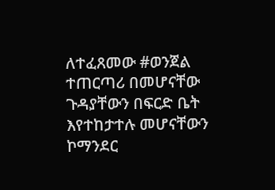ለተፈጸመው #ወንጀል ተጠርጣሪ በመሆናቸው ጉዳያቸውን በፍርድ ቤት እየተከታተሉ መሆናቸውን ኮማንደር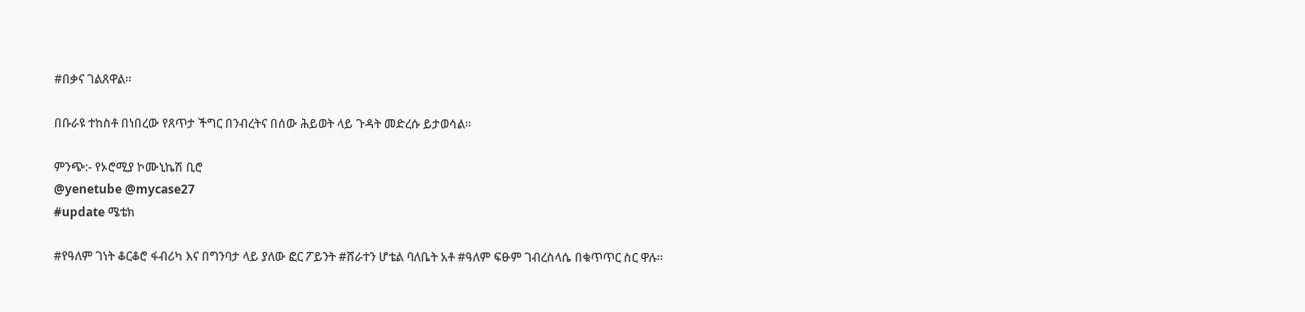#በቃና ገልጸዋል፡፡

በቡራዩ ተከስቶ በነበረው የጸጥታ ችግር በንብረትና በሰው ሕይወት ላይ ጉዳት መድረሱ ይታወሳል፡፡

ምንጭ:- የኦሮሚያ ኮሙኒኬሽ ቢሮ
@yenetube @mycase27
#update ሜቴክ

#የዓለም ገነት ቆርቆሮ ፋብሪካ እና በግንባታ ላይ ያለው ፎር ፖይንት #ሸራተን ሆቴል ባለቤት አቶ #ዓለም ፍፁም ገብረስላሴ በቁጥጥር ስር ዋሉ።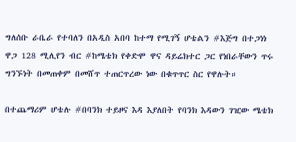ግለሰቡ ራቤራ የተባለን በአዲስ አበባ ከተማ የሚገኝ ሆቴልን #እጅግ በተጋነነ ዋጋ 128 ሚሊየን ብር #ከሜቴክ የቀድሞ ዋና ዳይሬክተር ጋር የነበራቸውን ጥሩ ግንኙነት በመጠቀም በመሸጥ ተጠርጥረው ነው በቁጥጥር ስር የዋሉት።

በተጨማሪም ሆቴሉ #በባንክ ተይዞና እዳ እያለበት የባንክ እዳውን ገዢው ሜቴክ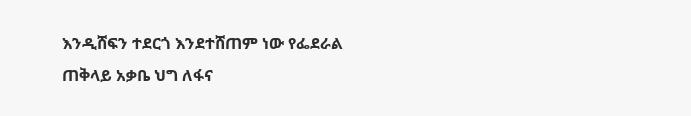እንዲሸፍን ተደርጎ እንደተሸጠም ነው የፌደራል ጠቅላይ አቃቤ ህግ ለፋና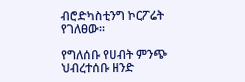ብሮድካስቲንግ ኮርፖሬት የገለፀው።

የግለሰቡ የሀብት ምንጭ ህብረተሰቡ ዘንድ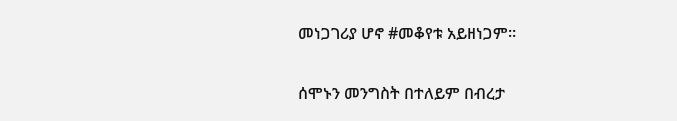መነጋገሪያ ሆኖ #መቆየቱ አይዘነጋም።

ሰሞኑን መንግስት በተለይም በብረታ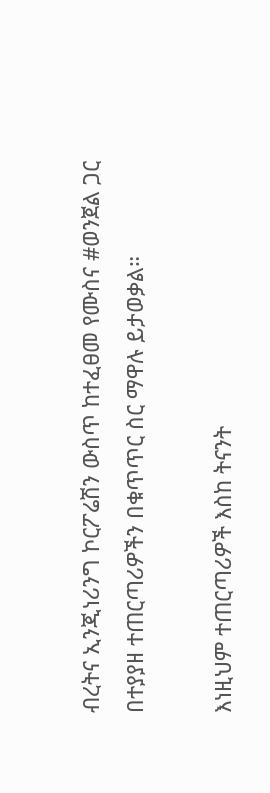ብረትና ኢንጂነሪንግ ኮርፖሬሽን ውስጥ ከተፈፀመ የሙስና #ወንጀል ጋር በተያያዘ ተጠርጣሪዎችን በቁጥጥር ስር ማዋሉ ይታወቃል።

እነዚህም ተጠርጣሪዎች እስከ ትናንት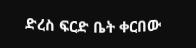ድረስ ፍርድ ቤት ቀርበው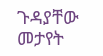ጉዳያቸው መታየት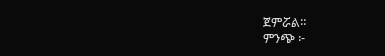ጀምሯል።
ምንጭ ፦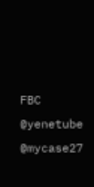FBC
@yenetube @mycase27